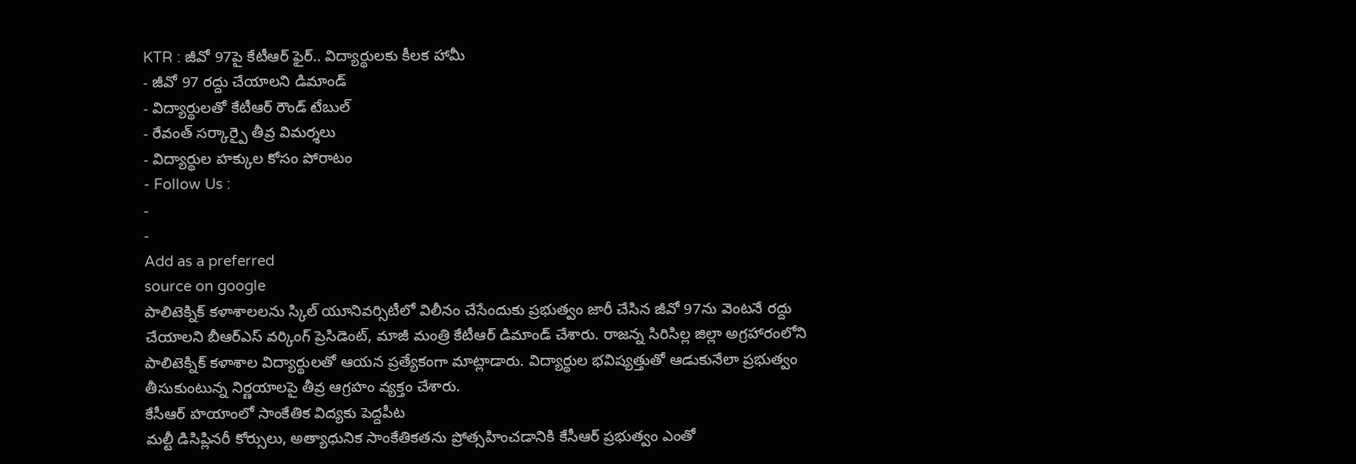KTR : జీవో 97పై కేటీఆర్ ఫైర్.. విద్యార్థులకు కీలక హామీ
- జీవో 97 రద్దు చేయాలని డిమాండ్
- విద్యార్థులతో కేటీఆర్ రౌండ్ టేబుల్
- రేవంత్ సర్కార్పై తీవ్ర విమర్శలు
- విద్యార్థుల హక్కుల కోసం పోరాటం
- Follow Us :
-
-
Add as a preferred
source on google
పాలిటెక్నిక్ కళాశాలలను స్కిల్ యూనివర్సిటీలో విలీనం చేసేందుకు ప్రభుత్వం జారీ చేసిన జీవో 97ను వెంటనే రద్దు చేయాలని బీఆర్ఎస్ వర్కింగ్ ప్రెసిడెంట్, మాజీ మంత్రి కేటీఆర్ డిమాండ్ చేశారు. రాజన్న సిరిసిల్ల జిల్లా అగ్రహారంలోని పాలిటెక్నిక్ కళాశాల విద్యార్థులతో ఆయన ప్రత్యేకంగా మాట్లాడారు. విద్యార్థుల భవిష్యత్తుతో ఆడుకునేలా ప్రభుత్వం తీసుకుంటున్న నిర్ణయాలపై తీవ్ర ఆగ్రహం వ్యక్తం చేశారు.
కేసీఆర్ హయాంలో సాంకేతిక విద్యకు పెద్దపీట
మల్టీ డిసిప్లినరీ కోర్సులు, అత్యాధునిక సాంకేతికతను ప్రోత్సహించడానికి కేసీఆర్ ప్రభుత్వం ఎంతో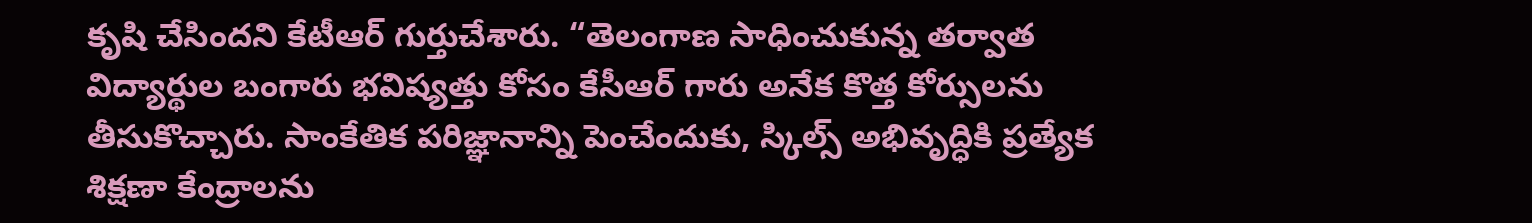కృషి చేసిందని కేటీఆర్ గుర్తుచేశారు. “తెలంగాణ సాధించుకున్న తర్వాత విద్యార్థుల బంగారు భవిష్యత్తు కోసం కేసీఆర్ గారు అనేక కొత్త కోర్సులను తీసుకొచ్చారు. సాంకేతిక పరిజ్ఞానాన్ని పెంచేందుకు, స్కిల్స్ అభివృద్ధికి ప్రత్యేక శిక్షణా కేంద్రాలను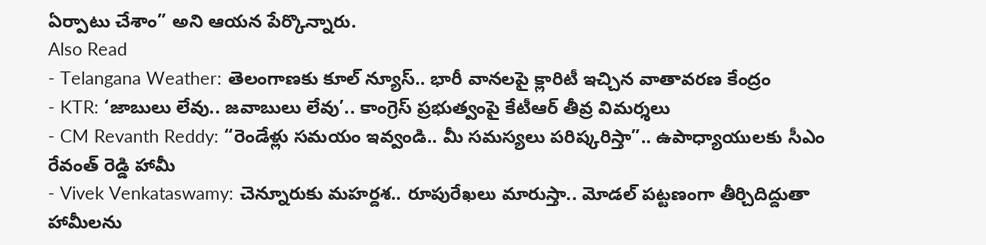ఏర్పాటు చేశాం” అని ఆయన పేర్కొన్నారు.
Also Read
- Telangana Weather: తెలంగాణకు కూల్ న్యూస్.. భారీ వానలపై క్లారిటీ ఇచ్చిన వాతావరణ కేంద్రం
- KTR: ‘జాబులు లేవు.. జవాబులు లేవు’.. కాంగ్రెస్ ప్రభుత్వంపై కేటీఆర్ తీవ్ర విమర్శలు
- CM Revanth Reddy: “రెండేళ్లు సమయం ఇవ్వండి.. మీ సమస్యలు పరిష్కరిస్తా”.. ఉపాధ్యాయులకు సీఎం రేవంత్ రెడ్డి హామీ
- Vivek Venkataswamy: చెన్నూరుకు మహర్దశ.. రూపురేఖలు మారుస్తా.. మోడల్ పట్టణంగా తీర్చిదిద్దుతా
హామీలను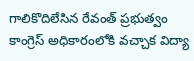గాలికొదిలేసిన రేవంత్ ప్రభుత్వం
కాంగ్రెస్ అధికారంలోకి వచ్చాక విద్యా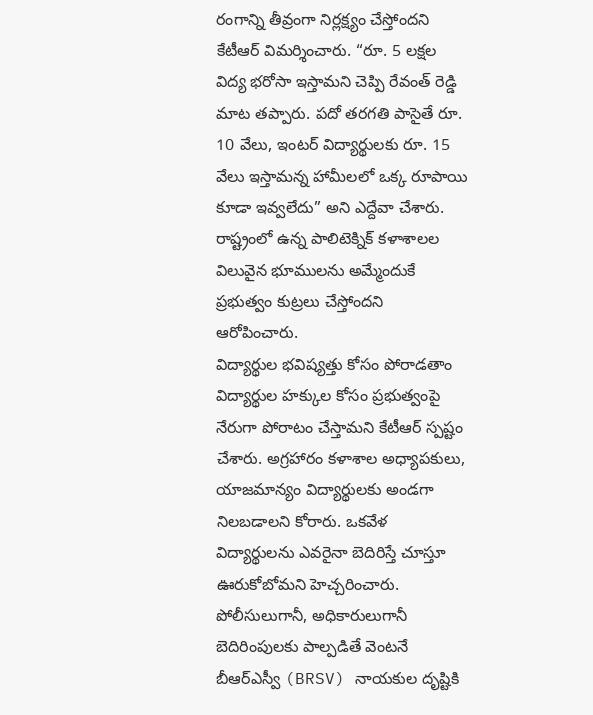రంగాన్ని తీవ్రంగా నిర్లక్ష్యం చేస్తోందని కేటీఆర్ విమర్శించారు. “రూ. 5 లక్షల విద్య భరోసా ఇస్తామని చెప్పి రేవంత్ రెడ్డి మాట తప్పారు. పదో తరగతి పాసైతే రూ. 10 వేలు, ఇంటర్ విద్యార్థులకు రూ. 15 వేలు ఇస్తామన్న హామీలలో ఒక్క రూపాయి కూడా ఇవ్వలేదు” అని ఎద్దేవా చేశారు. రాష్ట్రంలో ఉన్న పాలిటెక్నిక్ కళాశాలల విలువైన భూములను అమ్మేందుకే ప్రభుత్వం కుట్రలు చేస్తోందని ఆరోపించారు.
విద్యార్థుల భవిష్యత్తు కోసం పోరాడతాం
విద్యార్థుల హక్కుల కోసం ప్రభుత్వంపై నేరుగా పోరాటం చేస్తామని కేటీఆర్ స్పష్టం చేశారు. అగ్రహారం కళాశాల అధ్యాపకులు, యాజమాన్యం విద్యార్థులకు అండగా నిలబడాలని కోరారు. ఒకవేళ విద్యార్థులను ఎవరైనా బెదిరిస్తే చూస్తూ ఊరుకోబోమని హెచ్చరించారు. పోలీసులుగానీ, అధికారులుగానీ బెదిరింపులకు పాల్పడితే వెంటనే బీఆర్ఎస్వీ (BRSV) నాయకుల దృష్టికి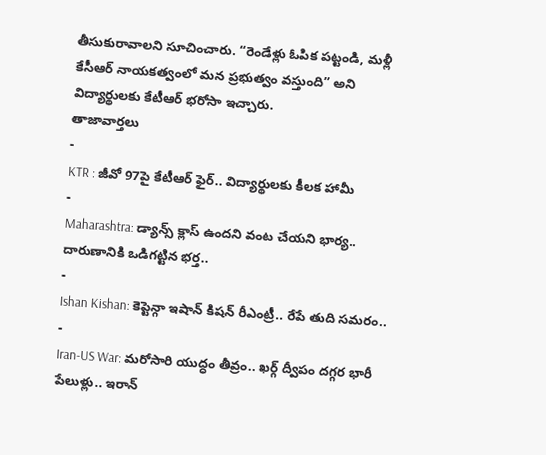తీసుకురావాలని సూచించారు. “రెండేళ్లు ఓపిక పట్టండి, మళ్లీ కేసీఆర్ నాయకత్వంలో మన ప్రభుత్వం వస్తుంది” అని విద్యార్థులకు కేటీఆర్ భరోసా ఇచ్చారు.
తాజావార్తలు
-
KTR : జీవో 97పై కేటీఆర్ ఫైర్.. విద్యార్థులకు కీలక హామీ
-
Maharashtra: డ్యాన్స్ క్లాస్ ఉందని వంట చేయని భార్య.. దారుణానికి ఒడిగట్టిన భర్త..
-
Ishan Kishan: కెప్టెన్గా ఇషాన్ కిషన్ రీఎంట్రీ.. రేపే తుది సమరం..
-
Iran-US War: మరోసారి యుద్ధం తీవ్రం.. ఖర్గ్ ద్వీపం దగ్గర భారీ పేలుళ్లు.. ఇరాన్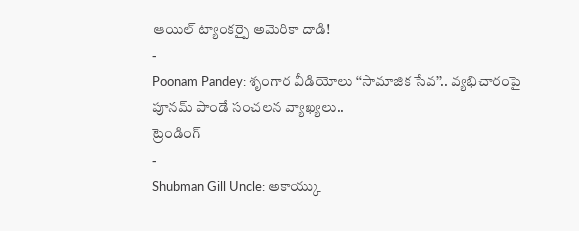ఆయిల్ ట్యాంకర్పై అమెరికా దాడి!
-
Poonam Pandey: శృంగార వీడియోలు ‘‘సామాజిక సేవ’’.. వ్యభిచారంపై పూనమ్ పాండే సంచలన వ్యాఖ్యలు..
ట్రెండింగ్
-
Shubman Gill Uncle: అకాయ్కు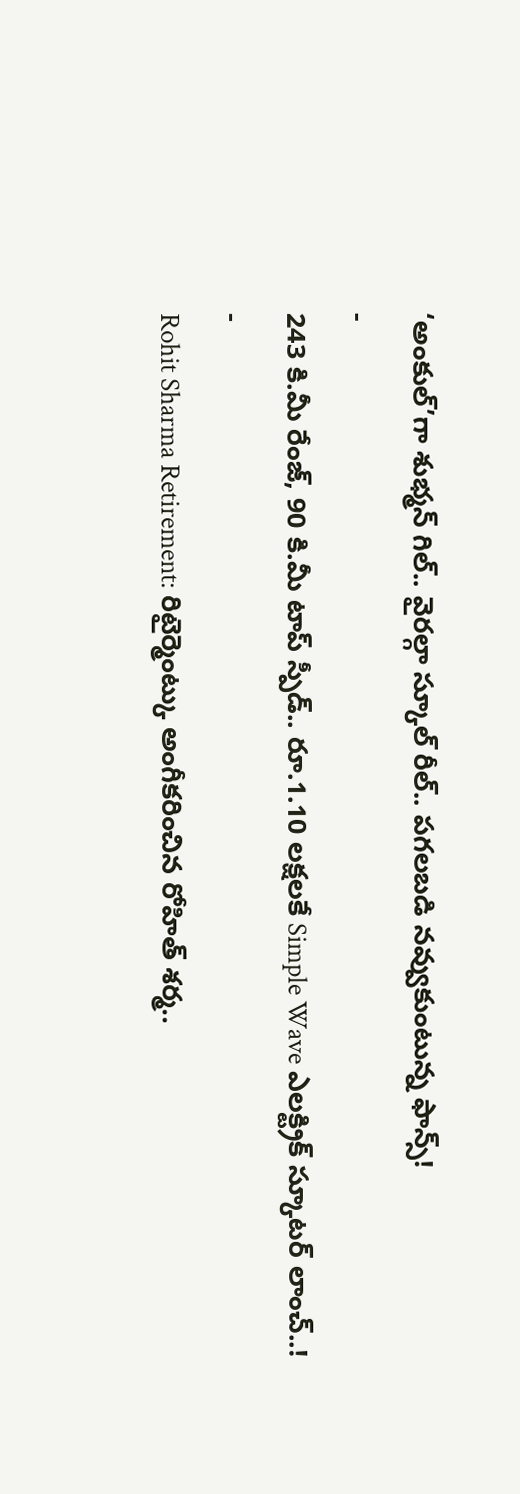‘అంకుల్’గా శుభ్మన్ గిల్.. వైరల్గా స్కూల్ రీల్.. పగలబడి నవ్వుకుంటున్న ఫాన్స్!
-
243 కి.మీ రేంజ్, 90 కి.మీ టాప్ స్పీడ్.. రూ.1.10 లక్షలకే Simple Wave ఎలక్ట్రిక్ స్కూటర్ లాంచ్..!
-
Rohit Sharma Retirement: రిటైర్మెంట్కు అంగీకరించిన రోహిత్ శర్మ..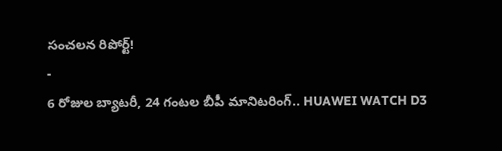సంచలన రిపోర్ట్!
-
6 రోజుల బ్యాటరీ, 24 గంటల బీపీ మానిటరింగ్.. HUAWEI WATCH D3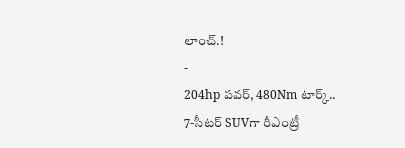లాంచ్.!
-
204hp పవర్, 480Nm టార్క్.. 7-సీటర్ SUVగా రీఎంట్రీ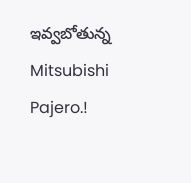ఇవ్వబోతున్న Mitsubishi Pajero.!